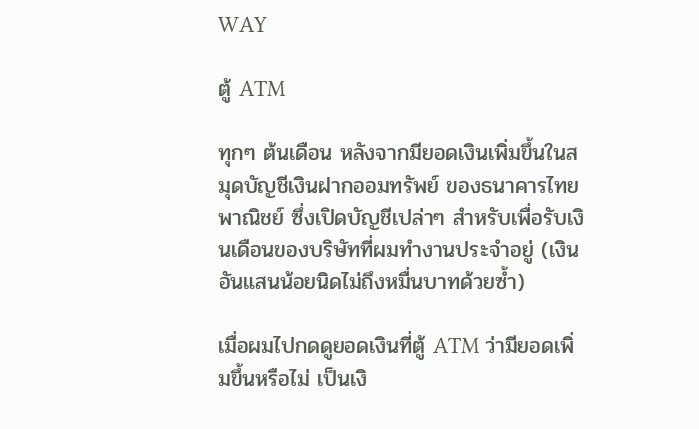WAY

ตู้ ATM

ทุกๆ ต้นเดือน หลังจากมียอดเงินเพิ่มขึ้นในสมุดบัญชีเงินฝากออมทรัพย์ ของธนาคารไทยพาณิชย์ ซึ่งเปิดบัญชีเปล่าๆ สำหรับเพื่อรับเงินเดือนของบริษัทที่ผมทำงานประจำอยู่ (เงินอันแสนน้อยนิดไม่ถึงหมื่นบาทด้วยซ้ำ)

เมื่อผมไปกดดูยอดเงินที่ตู้ ATM ว่ามียอดเพิ่มขึ้นหรือไม่ เป็นเงิ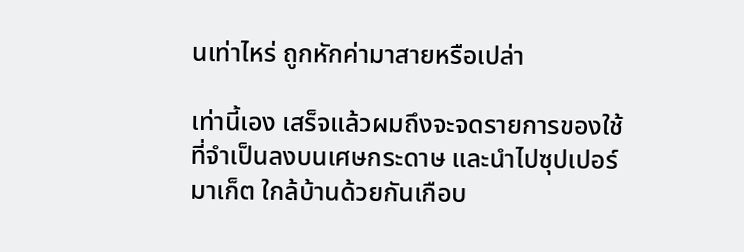นเท่าไหร่ ถูกหักค่ามาสายหรือเปล่า

เท่านี้เอง เสร็จแล้วผมถึงจะจดรายการของใช้ที่จำเป็นลงบนเศษกระดาษ และนำไปซุปเปอร์มาเก็ต ใกล้บ้านด้วยกันเกือบ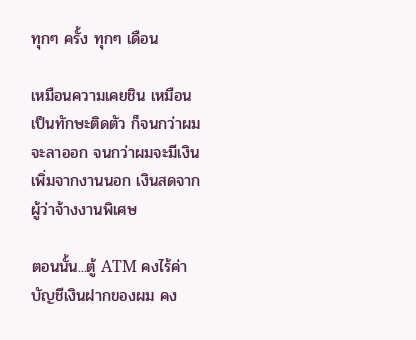ทุกๆ ครั้ง ทุกๆ เดือน

เหมือนความเคยชิน เหมือนเป็นทักษะติดตัว ก็จนกว่าผมจะลาออก จนกว่าผมจะมีเงินเพิ่มจากงานนอก เงินสดจากผู้ว่าจ้างงานพิเศษ

ตอนนั้น...ตู้ ATM คงไร้ค่า บัญชีเงินฝากของผม คง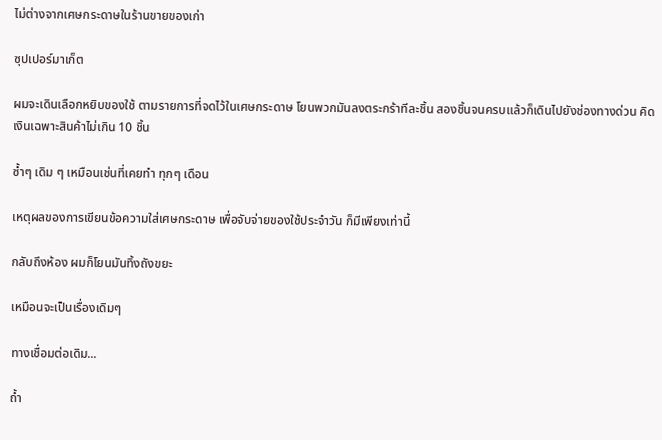ไม่ต่างจากเศษกระดาษในร้านขายของเก่า

ซุปเปอร์มาเก็ต

ผมจะเดินเลือกหยิบของใช้ ตามรายการที่จดไว้ในเศษกระดาษ โยนพวกมันลงตระกร้าทีละชิ้น สองชิ้นจนครบแล้วก็เดินไปยังช่องทางด่วน คิดเงินเฉพาะสินค้าไม่เกิน 10 ชิ้น

ซ้ำๆ เดิม ๆ เหมือนเช่นที่เคยทำ ทุกๆ เดือน

เหตุผลของการเขียนข้อความใส่เศษกระดาษ เพื่อจับจ่ายของใช้ประจำวัน ก็มีเพียงเท่านี้

กลับถึงห้อง ผมก็โยนมันทิ้งถังขยะ

เหมือนจะเป็นเรื่องเดิมๆ

ทางเชื่อมต่อเดิม...

ถ้ำ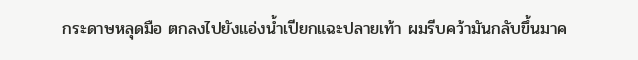กระดาษหลุดมือ ตกลงไปยังแอ่งน้ำเปียกแฉะปลายเท้า ผมรีบคว้ามันกลับขึ้นมาค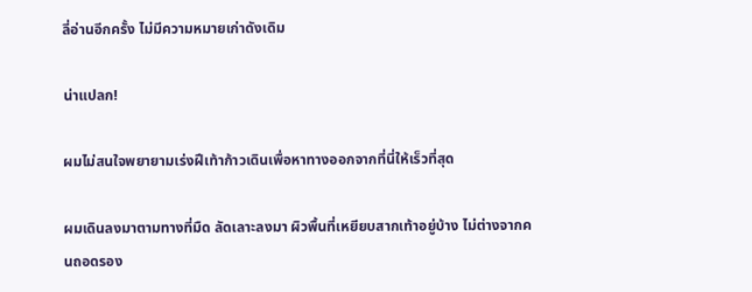ลี่อ่านอีกครั้ง ไม่มีความหมายเก่าดังเดิม

น่าแปลก!

ผมไม่สนใจพยายามเร่งฝีเท้าก้าวเดินเพื่อหาทางออกจากที่นี่ให้เร็วที่สุด

ผมเดินลงมาตามทางที่มืด ลัดเลาะลงมา ผิวพื้นที่เหยียบสากเท้าอยู่บ้าง ไม่ต่างจากคนถอดรอง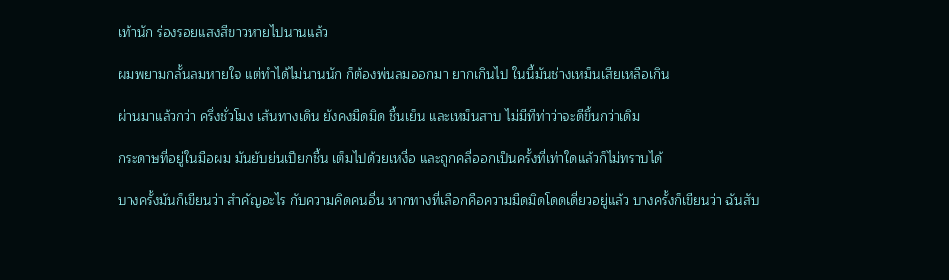เท้านัก ร่องรอยแสงสีขาวหายไปนานแล้ว

ผมพยามกลั้นลมหายใจ แต่ทำได้ไม่นานนัก ก็ต้องพ่นลมออกมา ยากเกินไป ในนี้มันช่างเหม็นเสียเหลือเกิน

ผ่านมาแล้วกว่า ครึ่งชั่วโมง เส้นทางเดิน ยังคงมืดมิด ชื้นเย็น และเหม็นสาบ ไม่มีทีท่าว่าจะดีขึ้นกว่าเดิม

กระดาษที่อยู่ในมือผม มันยับย่นเปียกชื้น เต็มไปด้วยเหงื่อ และถูกคลี่ออกเป็นครั้งที่เท่าใดแล้วก็ไม่ทราบได้

บางครั้งมันก็เขียนว่า สำคัญอะไร กับความคิดคนอื่น หากทางที่เลือกคือความมืดมิดโดดเดี่ยวอยู่แล้ว บางครั้งก็เขียนว่า ฉันสับ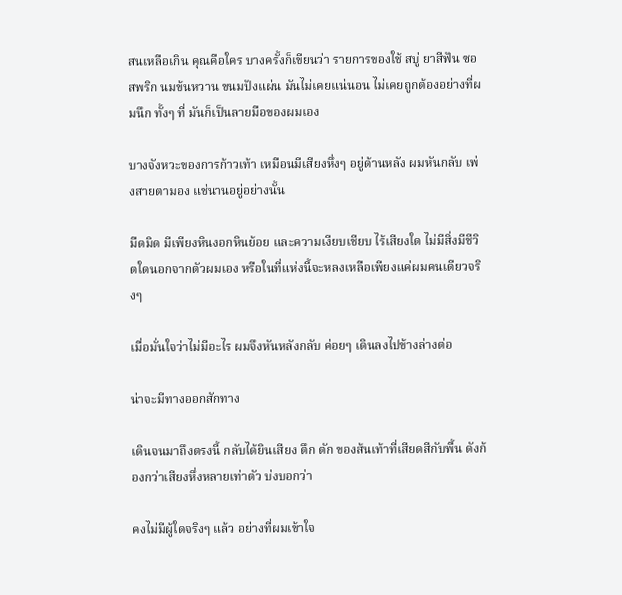สนเหลือเกิน คุณคือใคร บางครั้งก็เขียนว่า รายการของใช้ สบู่ ยาสีฟัน ซอสพริก นมข้นหวาน ขนมปังแผ่น มันไม่เคยแน่นอน ไม่เคยถูกต้องอย่างที่ผมนึก ทั้งๆ ที่ มันก็เป็นลายมือของผมเอง

บางจังหวะของการก้าวเท้า เหมือนมีเสียงหึ่งๆ อยู่ด้านหลัง ผมหันกลับ เพ่งสายตามอง แช่นานอยู่อย่างนั้น

มืดมิด มีเพียงหินงอกหินย้อย และความเงียบเชียบ ไร้เสียงใด ไม่มีสิ่งมีชีวิตใดนอกจากตัวผมเอง หรือในที่แห่งนี้จะหลงเหลือเพียงแค่ผมคนเดียวจริงๆ

เมื่อมั่นใจว่าไม่มีอะไร ผมจึงหันหลังกลับ ค่อยๆ เดินลงไปข้างล่างต่อ

น่าจะมีทางออกสักทาง

เดินจนมาถึงตรงนี้ กลับได้ยินเสียง ตึก ตัก ของส้นเท้าที่เสียดสีกับพื้น ดังก้องกว่าเสียงหึ่งหลายเท่าตัว บ่งบอกว่า

คงไม่มีผู้ใดจริงๆ แล้ว อย่างที่ผมเข้าใจ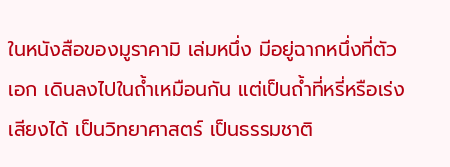ในหนังสือของมูราคามิ เล่มหนึ่ง มีอยู่ฉากหนึ่งที่ตัวเอก เดินลงไปในถ้ำเหมือนกัน แต่เป็นถ้ำที่หรี่หรือเร่งเสียงได้ เป็นวิทยาศาสตร์ เป็นธรรมชาติ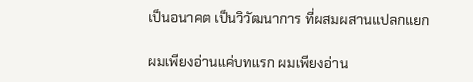เป็นอนาคต เป็นวิวัฒนาการ ที่ผสมผสานแปลกแยก

ผมเพียงอ่านแค่บทแรก ผมเพียงอ่าน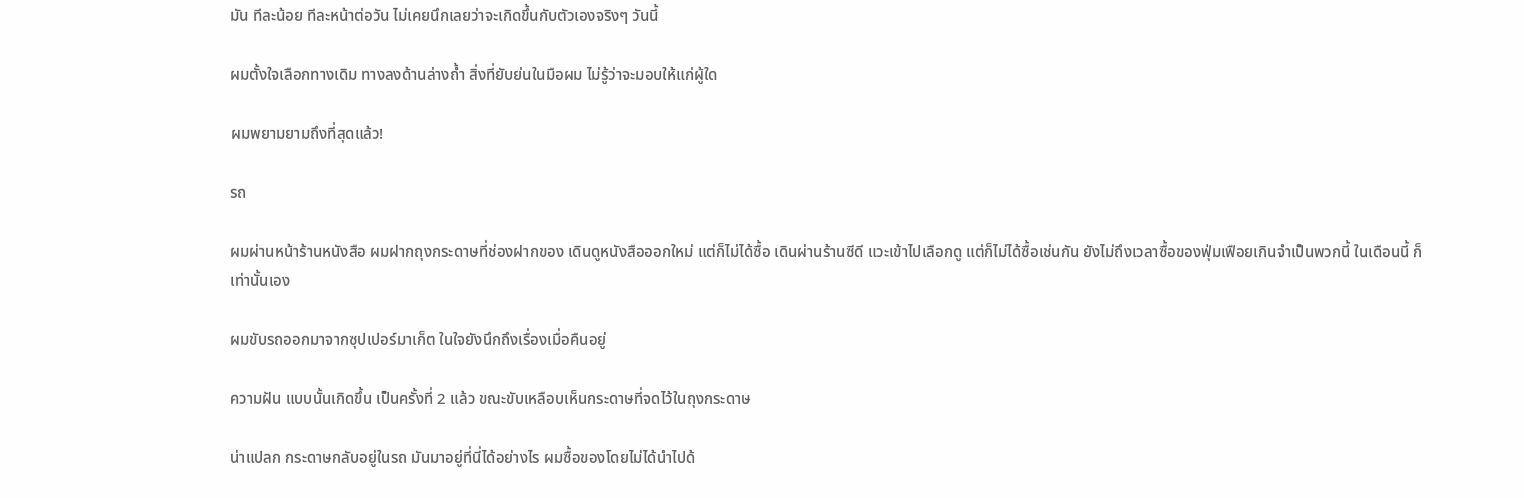มัน ทีละน้อย ทีละหน้าต่อวัน ไม่เคยนึกเลยว่าจะเกิดขึ้นกับตัวเองจริงๆ วันนี้

ผมตั้งใจเลือกทางเดิม ทางลงด้านล่างถ้ำ สิ่งที่ยับย่นในมือผม ไม่รู้ว่าจะมอบให้แก่ผู้ใด

ผมพยามยามถึงที่สุดแล้ว!

รถ

ผมผ่านหน้าร้านหนังสือ ผมฝากถุงกระดาษที่ช่องฝากของ เดินดูหนังสือออกใหม่ แต่ก็ไม่ได้ซื้อ เดินผ่านร้านซีดี แวะเข้าไปเลือกดู แต่ก็ไม่ได้ซื้อเช่นกัน ยังไม่ถึงเวลาซื้อของฟุ่มเฟือยเกินจำเป็นพวกนี้ ในเดือนนี้ ก็เท่านั้นเอง

ผมขับรถออกมาจากซุปเปอร์มาเก็ต ในใจยังนึกถึงเรื่องเมื่อคืนอยู่

ความฝัน แบบนั้นเกิดขึ้น เป็นครั้งที่ 2 แล้ว ขณะขับเหลือบเห็นกระดาษที่จดไว้ในถุงกระดาษ

น่าแปลก กระดาษกลับอยู่ในรถ มันมาอยู่ที่นี่ได้อย่างไร ผมซื้อของโดยไม่ได้นำไปด้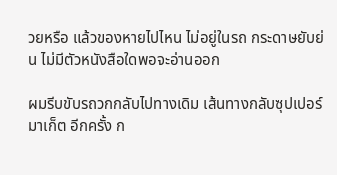วยหรือ แล้วของหายไปไหน ไม่อยู่ในรถ กระดาษยับย่น ไม่มีตัวหนังสือใดพอจะอ่านออก

ผมรีบขับรถวกกลับไปทางเดิม เส้นทางกลับซุปเปอร์มาเก็ต อีกครั้ง ก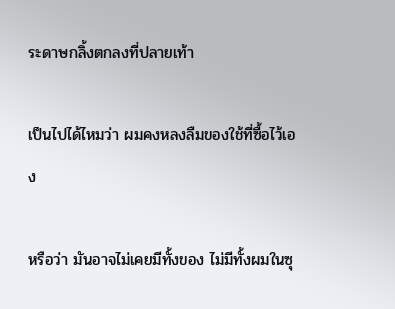ระดาษกลิ้งตกลงที่ปลายเท้า

เป็นไปได้ไหมว่า ผมคงหลงลืมของใช้ที่ซื้อไว้เอง

หรือว่า มันอาจไม่เคยมีทั้งของ ไม่มีทั้งผมในซุ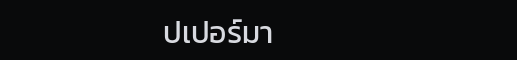ปเปอร์มา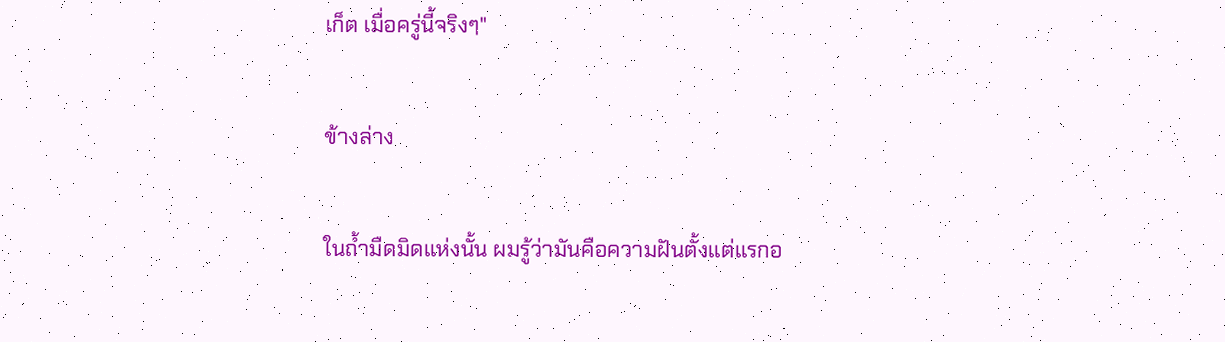เก็ต เมื่อครู่นี้จริงๆ"

ข้างล่าง

ในถ้ำมืดมิดแห่งนั้น ผมรู้ว่ามันคือความฝันตั้งแต่แรกอ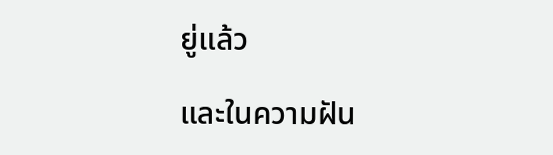ยู่แล้ว

และในความฝัน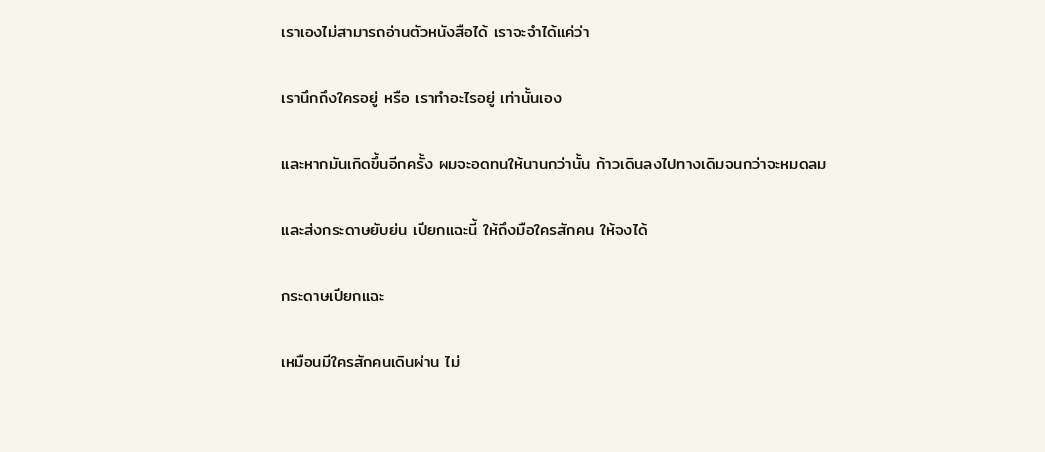เราเองไม่สามารถอ่านตัวหนังสือได้ เราจะจำได้แค่ว่า

เรานึกถึงใครอยู่ หรือ เราทำอะไรอยู่ เท่านั้นเอง

และหากมันเกิดขึ้นอีกครั้ง ผมจะอดทนให้นานกว่านั้น ก้าวเดินลงไปทางเดิมจนกว่าจะหมดลม

และส่งกระดาษยับย่น เปียกแฉะนี้ ให้ถึงมือใครสักคน ให้จงได้

กระดาษเปียกแฉะ

เหมือนมีใครสักคนเดินผ่าน ไม่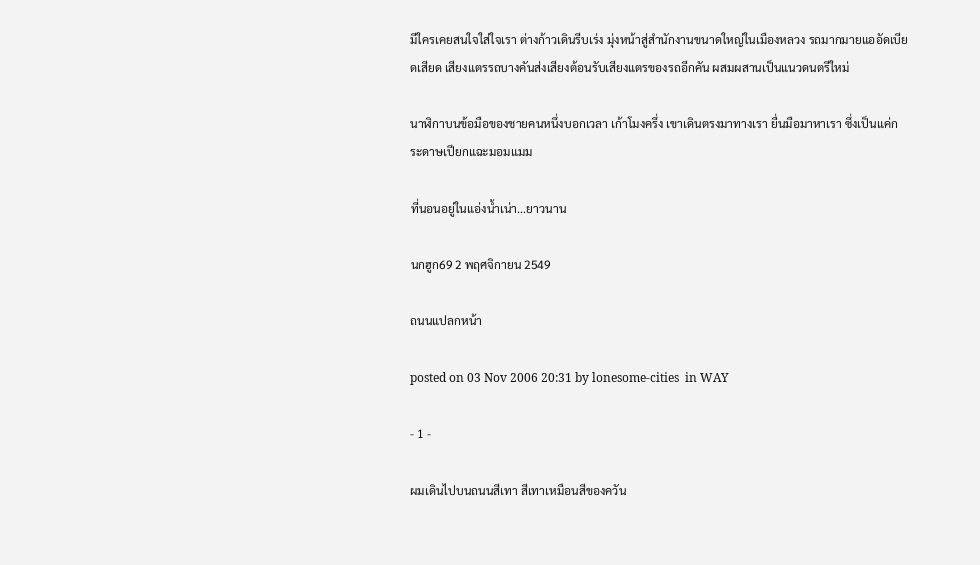มีใครเคยสนใจใส่ใจเรา ต่างก้าวเดินรีบเร่ง มุ่งหน้าสู่สำนักงานขนาดใหญ่ในเมืองหลวง รถมากมายแออัดเบียดเสียด เสียงแตรรถบางคันส่งเสียงต้อนรับเสียงแตรของรถอีกคัน ผสมผสานเป็นแนวดนตรีใหม่

นาฬิกาบนข้อมือของชายคนหนึ่งบอกเวลา เก้าโมงครึ่ง เขาเดินตรงมาทางเรา ยื่นมือมาหาเรา ซึ่งเป็นแค่กระดาษเปียกแฉะมอมแมม

ที่นอนอยู่ในแอ่งน้ำเน่า...ยาวนาน

นกฮูก69 2 พฤศจิกายน 2549

ถนนแปลกหน้า

posted on 03 Nov 2006 20:31 by lonesome-cities  in WAY

- 1 -

ผมเดินไปบนถนนสีเทา สีเทาเหมือนสีของควัน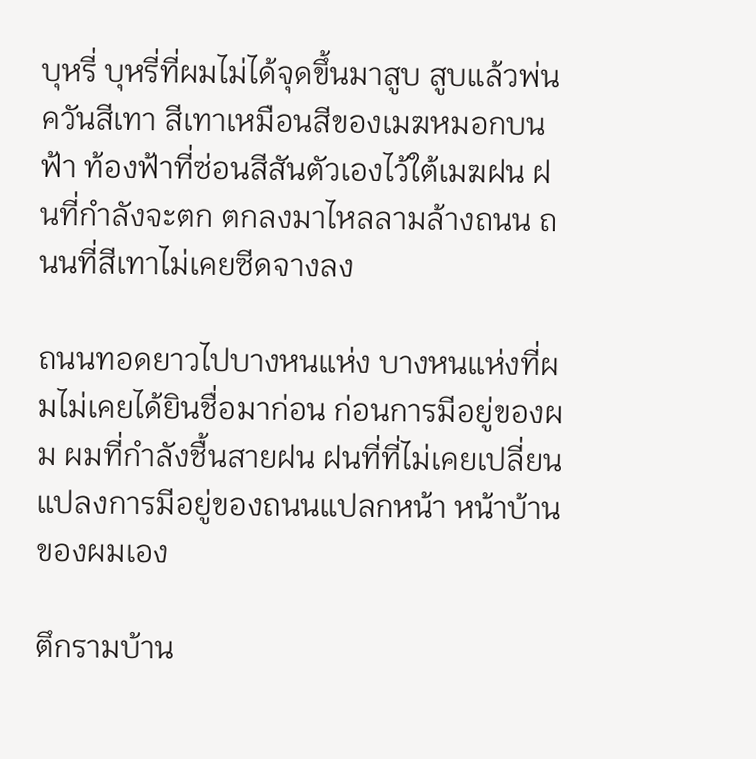บุหรี่ บุหรี่ที่ผมไม่ได้จุดขึ้นมาสูบ สูบแล้วพ่นควันสีเทา สีเทาเหมือนสีของเมฆหมอกบนฟ้า ท้องฟ้าที่ซ่อนสีสันตัวเองไว้ใต้เมฆฝน ฝนที่กำลังจะตก ตกลงมาไหลลามล้างถนน ถนนที่สีเทาไม่เคยซีดจางลง

ถนนทอดยาวไปบางหนแห่ง บางหนแห่งที่ผมไม่เคยได้ยินชื่อมาก่อน ก่อนการมีอยู่ของผม ผมที่กำลังชื้นสายฝน ฝนที่ที่ไม่เคยเปลี่ยนแปลงการมีอยู่ของถนนแปลกหน้า หน้าบ้านของผมเอง

ตึกรามบ้าน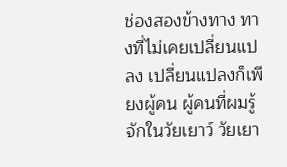ช่องสองข้างทาง ทางที่ไม่เคยเปลี่ยนแปลง เปลี่ยนแปลงก็เพียงผู้คน ผู้คนที่ผมรู้จักในวัยเยาว์ วัยเยา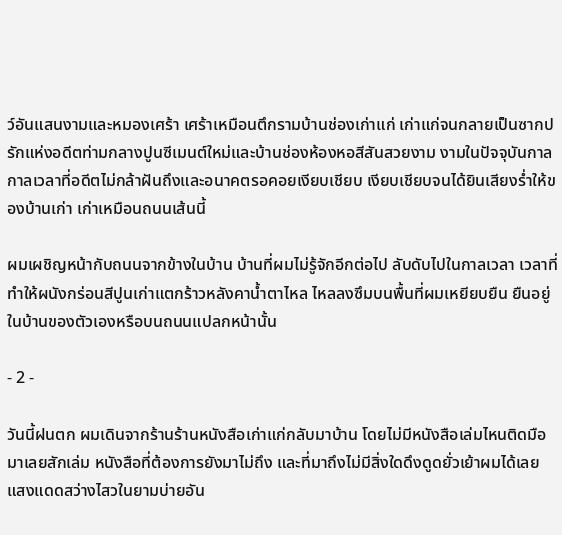ว์อันแสนงามและหมองเศร้า เศร้าเหมือนตึกรามบ้านช่องเก่าแก่ เก่าแก่จนกลายเป็นซากปรักแห่งอดีตท่ามกลางปูนซีเมนต์ใหม่และบ้านช่องห้องหอสีสันสวยงาม งามในปัจจุบันกาล กาลเวลาที่อดีตไม่กล้าฝันถึงและอนาคตรอคอยเงียบเชียบ เงียบเชียบจนได้ยินเสียงร่ำให้ของบ้านเก่า เก่าเหมือนถนนเส้นนี้

ผมเผชิญหน้ากับถนนจากข้างในบ้าน บ้านที่ผมไม่รู้จักอีกต่อไป ลับดับไปในกาลเวลา เวลาที่ทำให้ผนังกร่อนสีปูนเก่าแตกร้าวหลังคาน้ำตาไหล ไหลลงซึมบนพื้นที่ผมเหยียบยืน ยืนอยู่ในบ้านของตัวเองหรือบนถนนแปลกหน้านั้น

- 2 -

วันนี้ฝนตก ผมเดินจากร้านร้านหนังสือเก่าแก่กลับมาบ้าน โดยไม่มีหนังสือเล่มไหนติดมือมาเลยสักเล่ม หนังสือที่ต้องการยังมาไม่ถึง และที่มาถึงไม่มีสิ่งใดดึงดูดยั่วเย้าผมได้เลย แสงแดดสว่างไสวในยามบ่ายอัน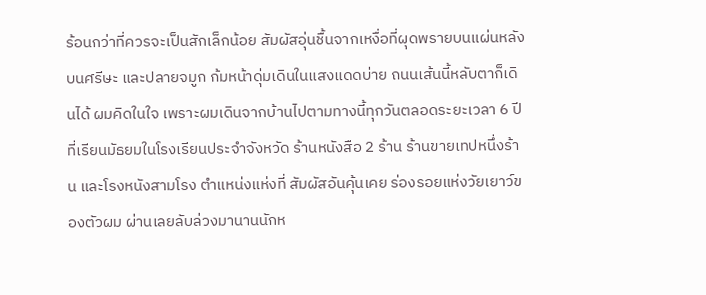ร้อนกว่าที่ควรจะเป็นสักเล็กน้อย สัมผัสอุ่นชื้นจากเหงื่อที่ผุดพรายบนแผ่นหลังบนศรีษะ และปลายจมูก ก้มหน้าดุ่มเดินในแสงแดดบ่าย ถนนเส้นนี้หลับตาก็เดินได้ ผมคิดในใจ เพราะผมเดินจากบ้านไปตามทางนี้ทุกวันตลอดระยะเวลา 6 ปีที่เรียนมัธยมในโรงเรียนประจำจังหวัด ร้านหนังสือ 2 ร้าน ร้านขายเทปหนึ่งร้าน และโรงหนังสามโรง ตำแหน่งแห่งที่ สัมผัสอันคุ้นเคย ร่องรอยแห่งวัยเยาว์ของตัวผม ผ่านเลยลับล่วงมานานนักห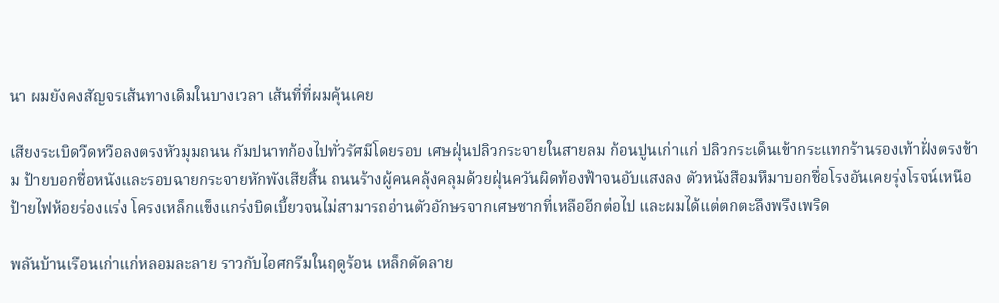นา ผมยังคงสัญจรเส้นทางเดิมในบางเวลา เส้นที่ที่ผมคุ้นเคย

เสียงระเบิดวืดหวือลงตรงหัวมุมถนน กัมปนาทก้องไปทั่วรัศมีโดยรอบ เศษฝุ่นปลิวกระจายในสายลม ก้อนปูนเก่าแก่ ปลิวกระเด็นเข้ากระแทกร้านรองเท้าฝั่งตรงข้าม ป้ายบอกชื่อหนังและรอบฉายกระจายหักพังเสียสิ้น ถนนร้างผู้คนคลุ้งคลุมด้วยฝุ่นควันผิดท้องฟ้าจนอับแสงลง ตัวหนังสือมหึมาบอกชื่อโรงอันเคยรุ่งโรจน์เหนือป้ายไฟห้อยร่องแร่ง โครงเหล็กแข็งแกร่งบิดเบี้ยวจนไม่สามารถอ่านตัวอักษรจากเศษซากที่เหลืออีกต่อไป และผมได้แต่ตกตะลึงพรึงเพริด

พลันบ้านเรือนเก่าแก่หลอมละลาย ราวกับไอศกรีมในฤดูร้อน เหล็กดัดลาย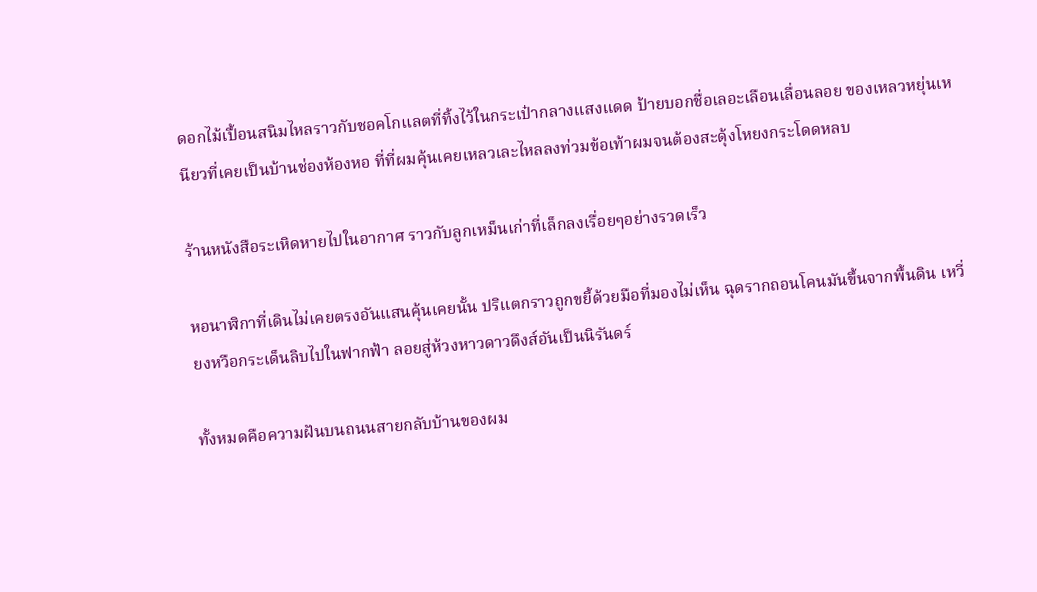ดอกไม้เปื้อนสนิมไหลราวกับชอคโกแลตที่ทิ้งไว้ในกระเป๋ากลางแสงแดด ป้ายบอกชื่อเลอะเลือนเลื่อนลอย ของเหลวหยุ่นเหนียวที่เคยเป็นบ้านช่องห้องหอ ที่ที่ผมคุ้นเคยเหลวเละไหลลงท่วมข้อเท้าผมจนต้องสะดุ้งโหยงกระโดดหลบ

ร้านหนังสือระเหิดหายไปในอากาศ ราวกับลูกเหม็นเก่าที่เล็กลงเรื่อยๆอย่างรวดเร็ว

หอนาฬิกาที่เดินไม่เคยตรงอันแสนคุ้นเคยนั้น ปริแตกราวถูกขยี้ด้วยมือที่มองไม่เห็น ฉุดรากถอนโคนมันขึ้นจากพื้นดิน เหวี่ยงหวือกระเด็นลิบไปในฟากฟ้า ลอยสู่ห้วงหาวดาวดึงส์อันเป็นนิรันดร์

ทั้งหมดคือความฝันบนถนนสายกลับบ้านของผม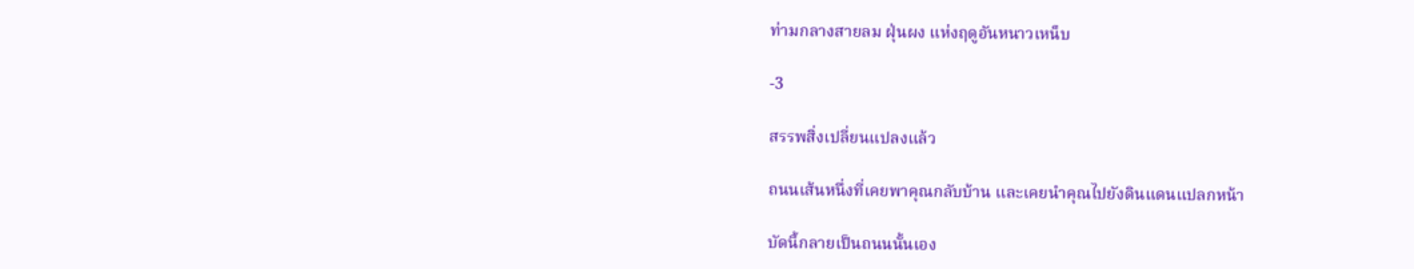ท่ามกลางสายลม ฝุ่นผง แห่งฤดูอันหนาวเหน็บ

-3

สรรพสิ่งเปลี่ยนแปลงแล้ว

ถนนเส้นหนึ่งที่เคยพาคุณกลับบ้าน และเคยนำคุณไปยังดินแดนแปลกหน้า

บัดนี้กลายเป็นถนนนั้นเอง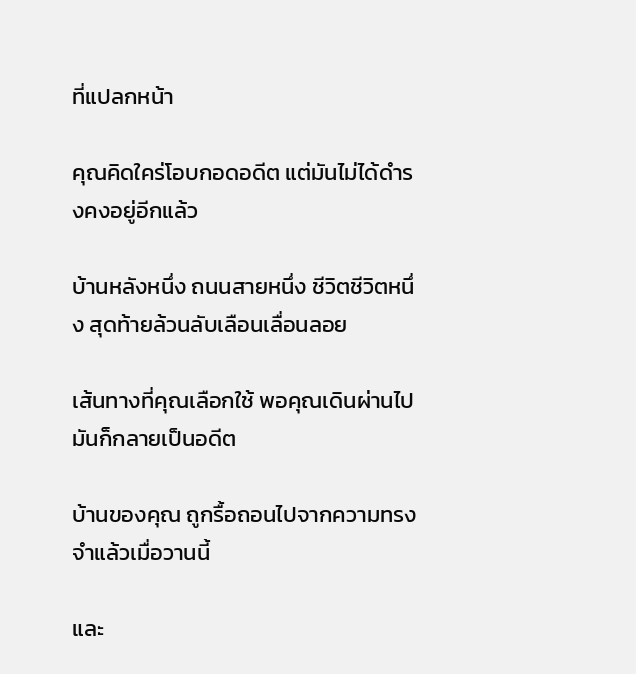ที่แปลกหน้า

คุณคิดใคร่โอบกอดอดีต แต่มันไม่ได้ดำรงคงอยู่อีกแล้ว

บ้านหลังหนึ่ง ถนนสายหนึ่ง ชีวิตชีวิตหนึ่ง สุดท้ายล้วนลับเลือนเลื่อนลอย

เส้นทางที่คุณเลือกใช้ พอคุณเดินผ่านไป มันก็กลายเป็นอดีต

บ้านของคุณ ถูกรื้อถอนไปจากความทรงจำแล้วเมื่อวานนี้

และ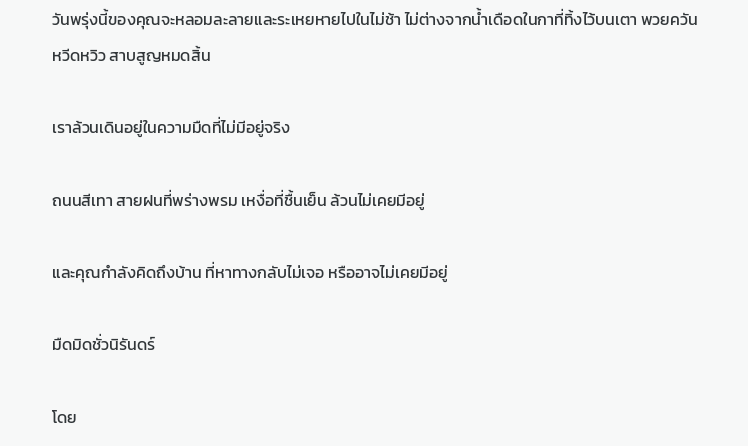วันพรุ่งนี้ของคุณจะหลอมละลายและระเหยหายไปในไม่ช้า ไม่ต่างจากน้ำเดือดในกาที่ทิ้งไว้บนเตา พวยควันหวีดหวิว สาบสูญหมดสิ้น

เราล้วนเดินอยู่ในความมืดที่ไม่มีอยู่จริง

ถนนสีเทา สายฝนที่พร่างพรม เหงื่อที่ชื้นเย็น ล้วนไม่เคยมีอยู่

และคุณกำลังคิดถึงบ้าน ที่หาทางกลับไม่เจอ หรืออาจไม่เคยมีอยู่

มืดมิดชั่วนิรันดร์

โดย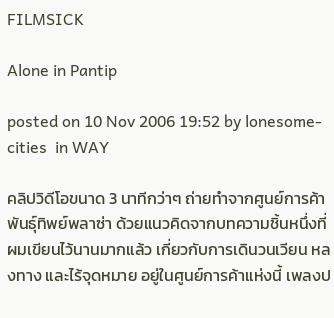FILMSICK

Alone in Pantip

posted on 10 Nov 2006 19:52 by lonesome-cities  in WAY

คลิปวิดีโอขนาด 3 นาทีกว่าๆ ถ่ายทำจากศูนย์การค้าพันธุ์ทิพย์พลาซ่า ด้วยแนวคิดจากบทความชิ้นหนึ่งที่ผมเขียนไว้นานมากแล้ว เกี่ยวกับการเดินวนเวียน หลงทาง และไร้จุดหมาย อยู่ในศูนย์การค้าแห่งนี้ เพลงป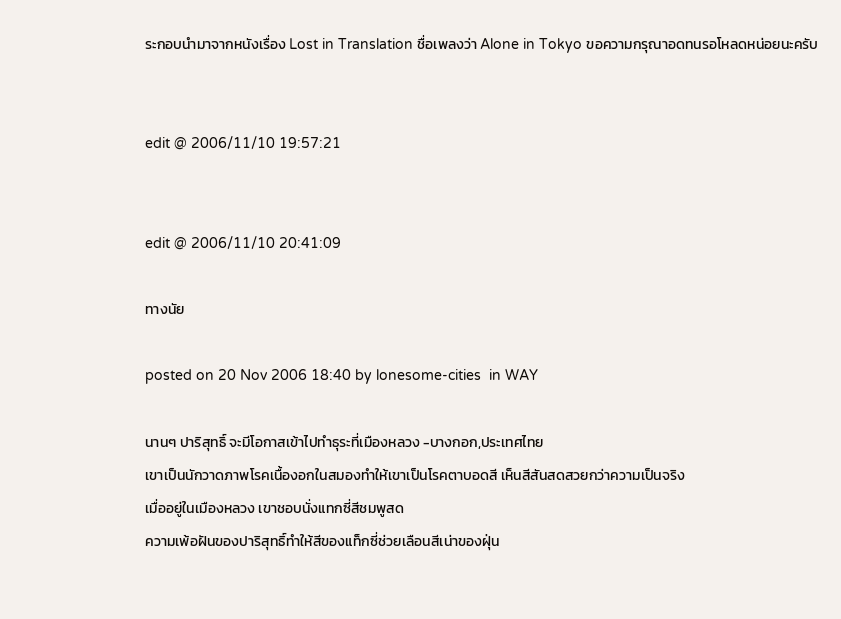ระกอบนำมาจากหนังเรื่อง Lost in Translation ชื่อเพลงว่า Alone in Tokyo ขอความกรุณาอดทนรอโหลดหน่อยนะครับ


edit @ 2006/11/10 19:57:21


edit @ 2006/11/10 20:41:09

ทางนัย

posted on 20 Nov 2006 18:40 by lonesome-cities  in WAY

นานๆ ปาริสุทธิ์ จะมีโอกาสเข้าไปทำธุระที่เมืองหลวง -บางกอก,ประเทศไทย
เขาเป็นนักวาดภาพโรคเนื้องอกในสมองทำให้เขาเป็นโรคตาบอดสี เห็นสีสันสดสวยกว่าความเป็นจริง
เมื่ออยู่ในเมืองหลวง เขาชอบนั่งแทกซี่สีชมพูสด
ความเพ้อฝันของปาริสุทธิ์ทำให้สีของแท็กซี่ช่วยเลือนสีเน่าของฝุ่น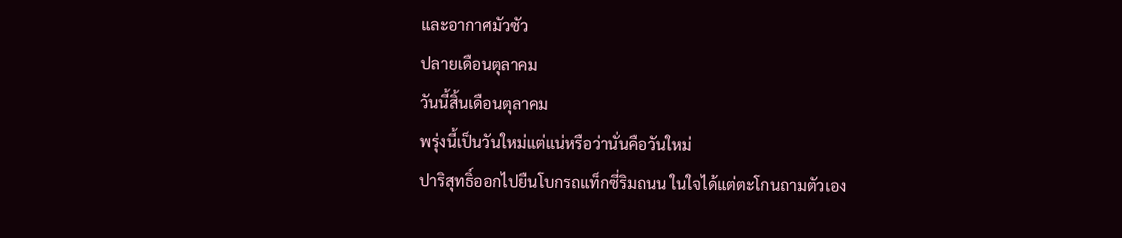และอากาศมัวซัว
ปลายเดือนตุลาคม
วันนี้สิ้นเดือนตุลาคม
พรุ่งนี้เป็นวันใหม่แต่แน่หรือว่านั่นคือวันใหม่
ปาริสุทธิ์ออกไปยืนโบกรถแท็กซี่ริมถนน ในใจได้แต่ตะโกนถามตัวเอง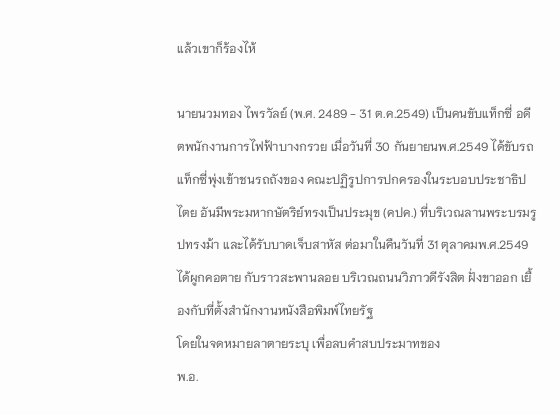แล้วเขาก็ร้องไห้

นายนวมทอง ไพรวัลย์ (พ.ศ. 2489 - 31 ต.ค.2549) เป็นคนขับแท็กซี่ อดีตพนักงานการไฟฟ้าบางกรวย เมื่อวันที่ 30 กันยายนพ.ศ.2549 ได้ขับรถแท็กซี่พุ่งเข้าชนรถถังของ คณะปฏิรูปการปกครองในระบอบประชาธิปไตย อันมีพระมหากษัตริย์ทรงเป็นประมุข (คปค.) ที่บริเวณลานพระบรมรูปทรงม้า และได้รับบาดเจ็บสาหัส ต่อมาในคืนวันที่ 31 ตุลาคมพ.ศ.2549 ได้ผูกคอตาย กับราวสะพานลอย บริเวณถนนวิภาวดีรังสิต ฝั่งขาออก เยื้องกับที่ตั้งสำนักงานหนังสือพิมพ์ไทยรัฐ
โดยในจดหมายลาตายระบุ เพื่อลบคำสบประมาทของ
พ.อ.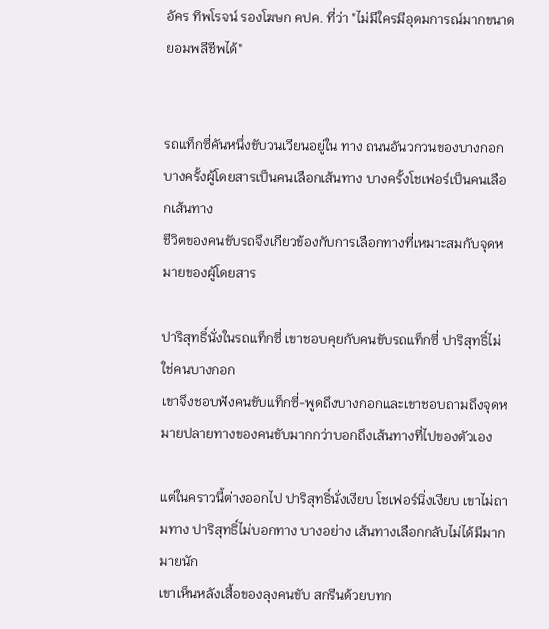อัคร ทิพโรจน์ รองโฆษก คปค. ที่ว่า "ไม่มีใครมีอุดมการณ์มากขนาดยอมพลีชีพได้"


รถแท็กซี่คันหนึ่งขับวนเวียนอยู่ใน ทาง ถนนอันวกวนของบางกอก
บางครั้งผู้โดยสารเป็นคนเลือกเส้นทาง บางครั้งโชเฟอร์เป็นคนเลือกเส้นทาง
ชีวิตของคนขับรถจึงเกียวข้องกับการเลือกทางที่เหมาะสมกับจุดหมายของผู้โดยสาร

ปาริสุทธิ์นั่งในรถแท็กซี่ เขาชอบคุยกับคนขับรถแท็กซี่ ปาริสุทธิ์ไม่ใช่คนบางกอก
เขาจึงชอบฟังคนขับแท็กซี่-พูดถึงบางกอกและเขาชอบถามถึงจุดหมายปลายทางของคนขับมากกว่าบอกถึงเส้นทางที่ไปของตัวเอง

แต่ในคราวนี้ต่างออกไป ปาริสุทธิ์นั่งเงียบ โชเฟอร์นิ่งเงียบ เขาไม่ถามทาง ปาริสุทธิ์ไม่บอกทาง บางอย่าง เส้นทางเลือกกลับไม่ได้มีมากมายนัก
เขาเห็นหลังเสื้อของลุงคนขับ สกรีนด้วยบทก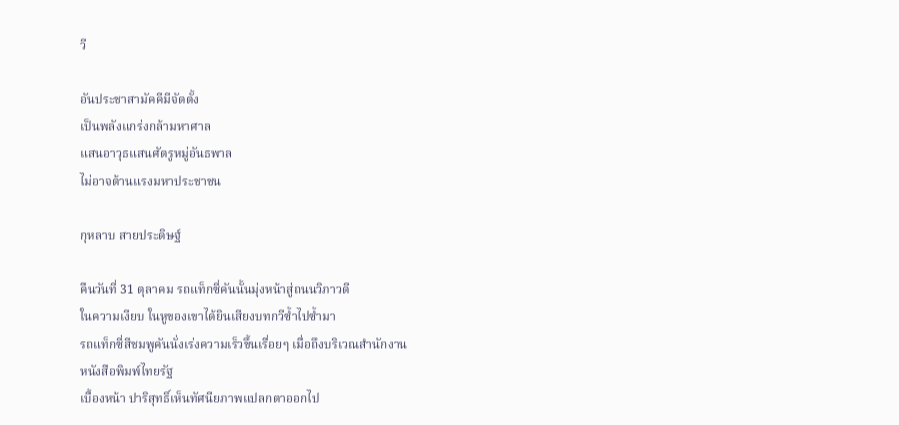วี

อันประชาสามัคคีมีจัดตั้ง
เป็นพลังแกร่งกล้ามหาศาล
แสนอาวุธแสนศัตรูหมู่อันธพาล
ไม่อาจต้านแรงมหาประชาชน

กุหลาบ สายประดิษฐ์

คืนวันที่ 31 ตุลาคม รถแท็กซี่คันนั้นมุ่งหน้าสู่ถนนวิภาวดี
ในความเงียบ ในหูของเขาได้ยินเสียงบทกวีซ้ำไปซ้ำมา
รถแท็กซี่สีชมพูคันนั่งเร่งความเร็วขึ้นเรื่อยๆ เมื่อถึงบริเวณสำนักงาน
หนังสือพิมพ์ไทยรัฐ
เบื้องหน้า ปาริสุทธิ์เห็นทัศนียภาพแปลกตาออกไป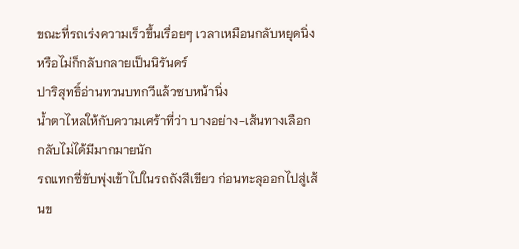ขณะที่รถเร่งความเร็วขึ้นเรื่อยๆ เวลาเหมือนกลับหยุดนิ่ง หรือไม่ก็กลับกลายเป็นนิรันดร์
ปาริสุทธิ์อ่านทวนบทกวีแล้วซบหน้านิ่ง
น้ำตาไหลให้กับความเศร้าที่ว่า บางอย่าง-เส้นทางเลือกกลับไม่ได้มีมากมายนัก
รถแทกซี่ขับพุ่งเข้าไปในรถถังสีเขียว ก่อนทะลุออกไปสู่เส้นข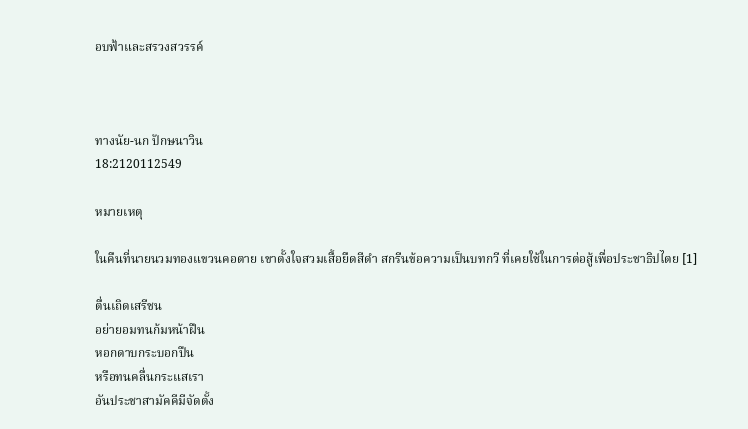อบฟ้าและสรวงสวรรค์



ทางนัย-นก ปักษนาวิน
18:2120112549

หมายเหตุ

ในคืนที่นายนวมทองแขวนคอตาย เขาตั้งใจสวมเสื้อยืดสีดำ สกรีนข้อความเป็นบทกวี ที่เคยใช้ในการต่อสู้เพื่อประชาธิปไตย [1]

ตื่นเถิดเสรีชน
อย่ายอมทนก้มหน้าฝืน
หอกดาบกระบอกปืน
หรือทนคลื่นกระแสเรา
อันประชาสามัคคีมีจัดตั้ง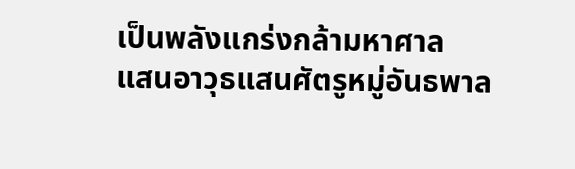เป็นพลังแกร่งกล้ามหาศาล
แสนอาวุธแสนศัตรูหมู่อันธพาล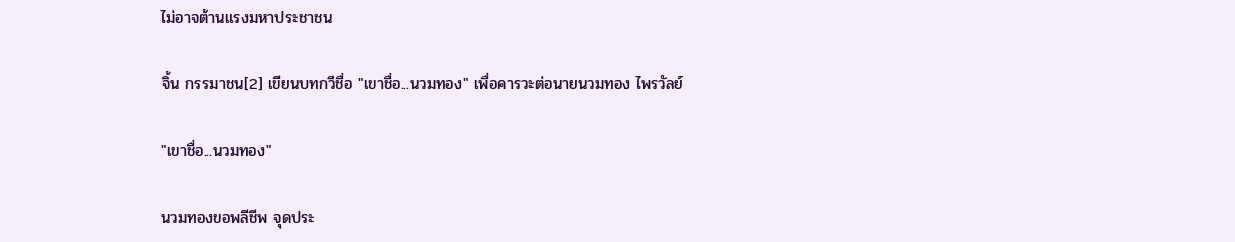ไม่อาจต้านแรงมหาประชาชน

จิ้น กรรมาชน[2] เขียนบทกวีชื่อ "เขาชื่อ...นวมทอง" เพื่อคารวะต่อนายนวมทอง ไพรวัลย์

"เขาชื่อ...นวมทอง"

นวมทองขอพลีชีพ จุดประ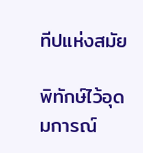ทีปแห่งสมัย

พิทักษ์ไว้อุดมการณ์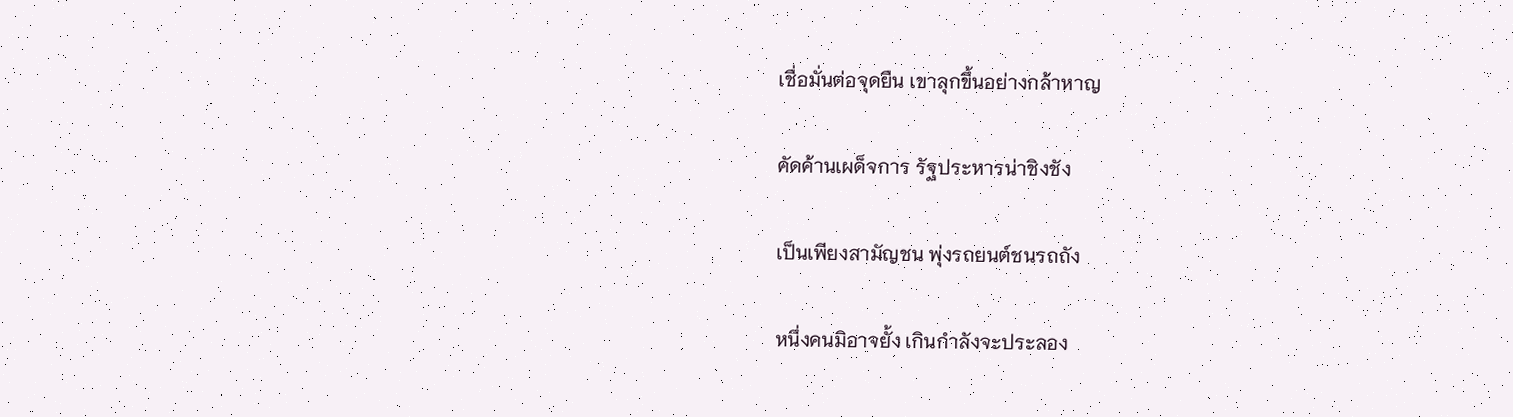เชื่อมั่นต่อจุดยืน เขาลุกขึ้นอย่างกล้าหาญ

คัดค้านเผด็จการ รัฐประหารน่าชิงชัง

เป็นเพียงสามัญชน พุ่งรถยนต์ชนรถถัง

หนึ่งคนมิอาจยั้ง เกินกำลังจะประลอง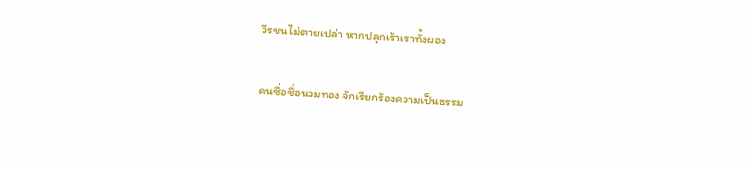วีรชนไม่ตายเปล่า หากปลุกเร้าเราทั้งผอง

คนซื่อชื่อนวมทอง จักเรียกร้องความเป็นธรรม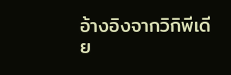อ้างอิงจากวิกิพีเดีย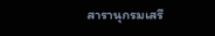สารานุกรมเสรี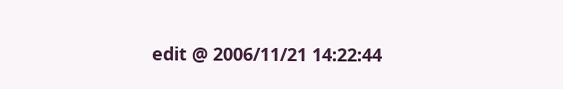edit @ 2006/11/21 14:22:44